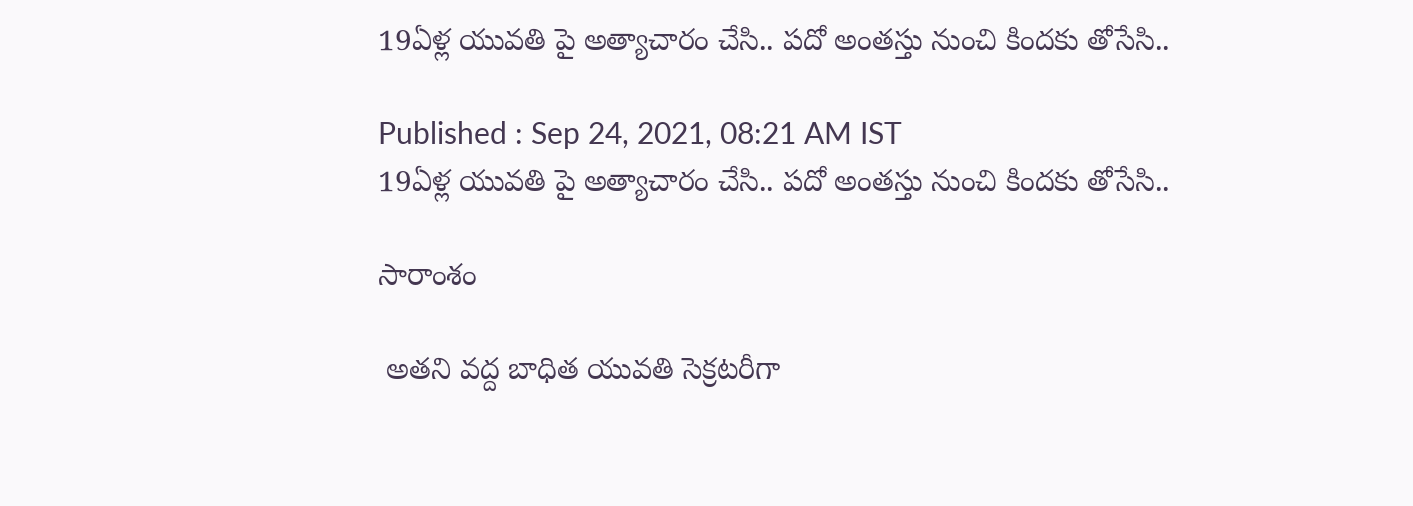19ఏళ్ల యువతి పై అత్యాచారం చేసి.. పదో అంతస్తు నుంచి కిందకు తోసేసి..

Published : Sep 24, 2021, 08:21 AM IST
19ఏళ్ల యువతి పై అత్యాచారం చేసి.. పదో అంతస్తు నుంచి కిందకు తోసేసి..

సారాంశం

 అతని వద్ద బాధిత యువతి సెక్రటరీగా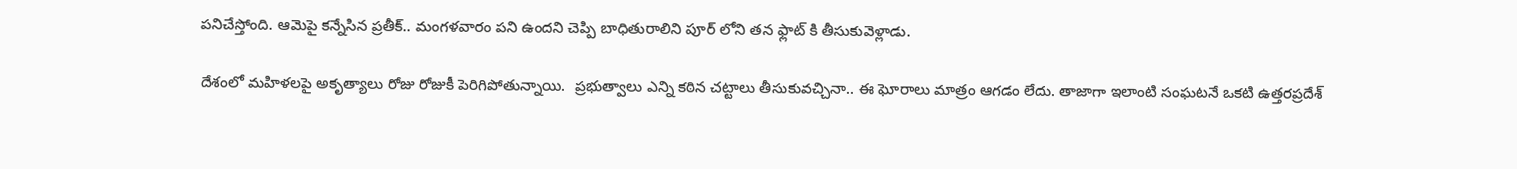పనిచేస్తోంది. ఆమెపై కన్నేసిన ప్రతీక్.. మంగళవారం పని ఉందని చెప్పి బాధితురాలిని పూర్ లోని తన ఫ్లాట్ కి తీసుకువెళ్లాడు.

దేశంలో మహిళలపై అకృత్యాలు రోజు రోజుకీ పెరిగిపోతున్నాయి.  ప్రభుత్వాలు ఎన్ని కఠిన చట్టాలు తీసుకువచ్చినా.. ఈ ఘోరాలు మాత్రం ఆగడం లేదు. తాజాగా ఇలాంటి సంఘటనే ఒకటి ఉత్తరప్రదేశ్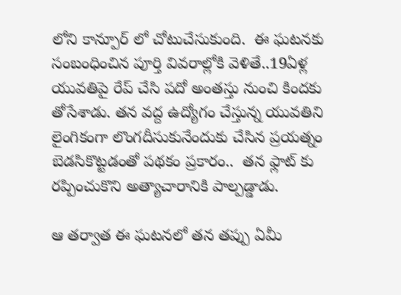లోని కాన్పూర్ లో చోటుచేసుకుంది.  ఈ ఘటనకు సంబంధించిన పూర్తి వివరాల్లోకి వెళితే..19ఏళ్ల యువతిపై రేప్ చేసి పదో అంతస్తు నుంచి కిందకు తోసేశాడు. తన వద్ద ఉద్యోగం చేస్తున్న యువతిని లైంగికంగా లొంగదీసుకునేందుకు చేసిన ప్రయత్నం బెడసికొట్టడంతో పథకం ప్రకారం..  తన ఫ్లాట్ కు రప్పించుకొని అత్యాచారానికి పాల్పడ్డాడు.

ఆ తర్వాత ఈ ఘటనలో తన తప్పు ఏమీ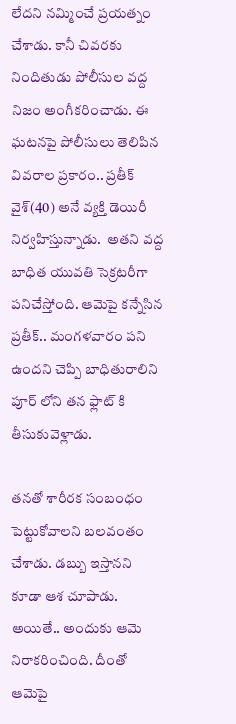లేదని నమ్మించే ప్రయత్నం చేశాడు. కానీ చివరకు నిందితుడు పోలీసుల వద్ద నిజం అంగీకరించాడు. ఈ ఘటనపై పోలీసులు తెలిపిన వివరాల ప్రకారం.. ప్రతీక్ వైశ్(40) అనే వ్యక్తి డెయిరీ నిర్వహిస్తున్నాడు.  అతని వద్ద బాధిత యువతి సెక్రటరీగా పనిచేస్తోంది. ఆమెపై కన్నేసిన ప్రతీక్.. మంగళవారం పని ఉందని చెప్పి బాధితురాలిని పూర్ లోని తన ఫ్లాట్ కి తీసుకువెళ్లాడు.

తనతో శారీరక సంబంధం పెట్టుకోవాలని బలవంతం చేశాడు. డబ్బు ఇస్తానని కూడా ఆశ చూపాడు. అయితే.. అందుకు ఆమె నిరాకరించింది. దీంతో ఆమెపై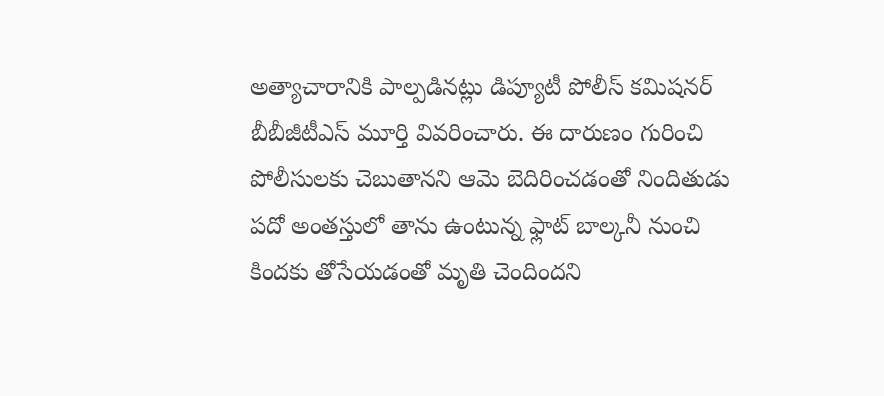అత్యాచారానికి పాల్పడినట్లు డిప్యూటీ పోలీస్ కమిషనర్ బీబీజీటీఎస్ మూర్తి వివరించారు. ఈ దారుణం గురించి పోలీసులకు చెబుతానని ఆమె బెదిరించడంతో నిందితుడు పదో అంతస్తులో తాను ఉంటున్న ఫ్లాట్ బాల్కనీ నుంచి కిందకు తోసేయడంతో మృతి చెందిందని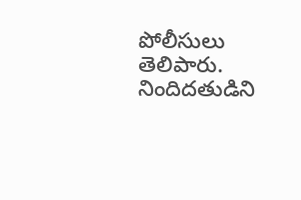పోలీసులు తెలిపారు.  నిందిదతుడిని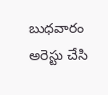బుధవారం అరెస్టు చేసి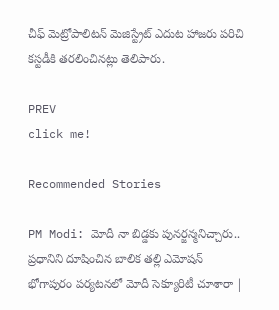చీఫ్ మెట్రోపాలిటన్ మెజిస్ట్రేట్ ఎదుట హాజరు పరిచి కస్టడీకి తరలించినట్లు తెలిపారు.

PREV
click me!

Recommended Stories

PM Modi: మోదీ నా బిడ్డకు పునర్జన్మనిచ్చారు.. ప్రధానిని దూషించిన బాలిక తల్లి ఎమోషన్
భోగాపురం పర్యటనలో మోదీ సెక్యూరిటీ చూశారా |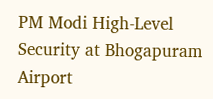PM Modi High-Level Security at Bhogapuram Airport